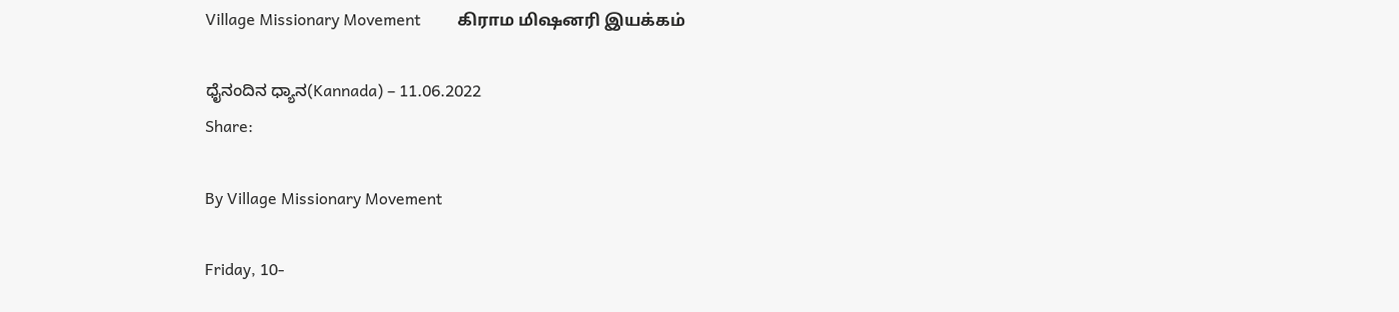Village Missionary Movement         கிராம மிஷனரி இயக்கம்

ಧೈನಂದಿನ ಧ್ಯಾನ(Kannada) – 11.06.2022
Share:

By Village Missionary Movement

Friday, 10-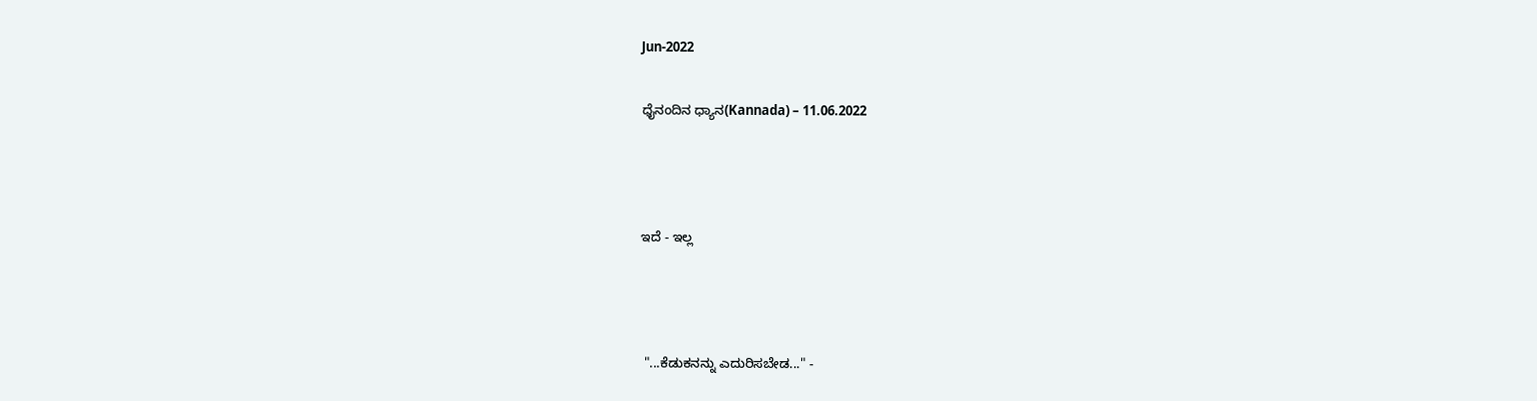Jun-2022

ಧೈನಂದಿನ ಧ್ಯಾನ(Kannada) – 11.06.2022



ಇದೆ - ಇಲ್ಲ



 "...ಕೆಡುಕನನ್ನು ಎದುರಿಸಬೇಡ..." -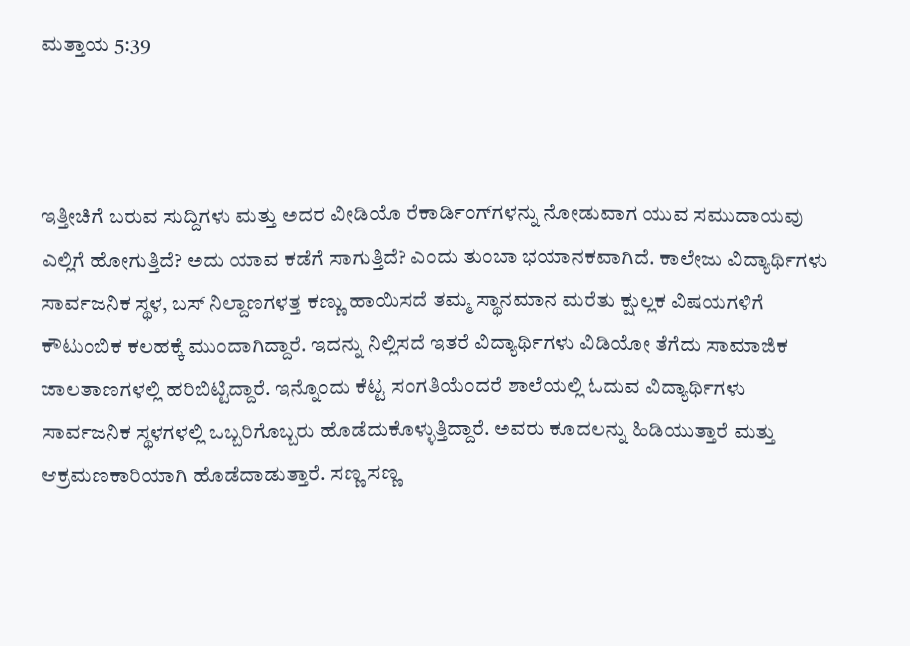ಮತ್ತಾಯ 5:39



ಇತ್ತೀಚಿಗೆ ಬರುವ ಸುದ್ದಿಗಳು ಮತ್ತು ಅದರ ವೀಡಿಯೊ ರೆಕಾರ್ಡಿಂಗ್‌ಗಳನ್ನು ನೋಡುವಾಗ ಯುವ ಸಮುದಾಯವು ಎಲ್ಲಿಗೆ ಹೋಗುತ್ತಿದೆ? ಅದು ಯಾವ ಕಡೆಗೆ ಸಾಗುತ್ತಿದೆ? ಎಂದು ತುಂಬಾ ಭಯಾನಕವಾಗಿದೆ. ಕಾಲೇಜು ವಿದ್ಯಾರ್ಥಿಗಳು ಸಾರ್ವಜನಿಕ ಸ್ಥಳ, ಬಸ್ ನಿಲ್ದಾಣಗಳತ್ತ ಕಣ್ಣು ಹಾಯಿಸದೆ ತಮ್ಮ ಸ್ಥಾನಮಾನ ಮರೆತು ಕ್ಷುಲ್ಲಕ ವಿಷಯಗಳಿಗೆ ಕೌಟುಂಬಿಕ ಕಲಹಕ್ಕೆ ಮುಂದಾಗಿದ್ದಾರೆ. ಇದನ್ನು ನಿಲ್ಲಿಸದೆ ಇತರೆ ವಿದ್ಯಾರ್ಥಿಗಳು ವಿಡಿಯೋ ತೆಗೆದು ಸಾಮಾಜಿಕ ಜಾಲತಾಣಗಳಲ್ಲಿ ಹರಿಬಿಟ್ಟಿದ್ದಾರೆ. ಇನ್ನೊಂದು ಕೆಟ್ಟ ಸಂಗತಿಯೆಂದರೆ ಶಾಲೆಯಲ್ಲಿ ಓದುವ ವಿದ್ಯಾರ್ಥಿಗಳು ಸಾರ್ವಜನಿಕ ಸ್ಥಳಗಳಲ್ಲಿ ಒಬ್ಬರಿಗೊಬ್ಬರು ಹೊಡೆದುಕೊಳ್ಳುತ್ತಿದ್ದಾರೆ. ಅವರು ಕೂದಲನ್ನು ಹಿಡಿಯುತ್ತಾರೆ ಮತ್ತು ಆಕ್ರಮಣಕಾರಿಯಾಗಿ ಹೊಡೆದಾಡುತ್ತಾರೆ. ಸಣ್ಣ ಸಣ್ಣ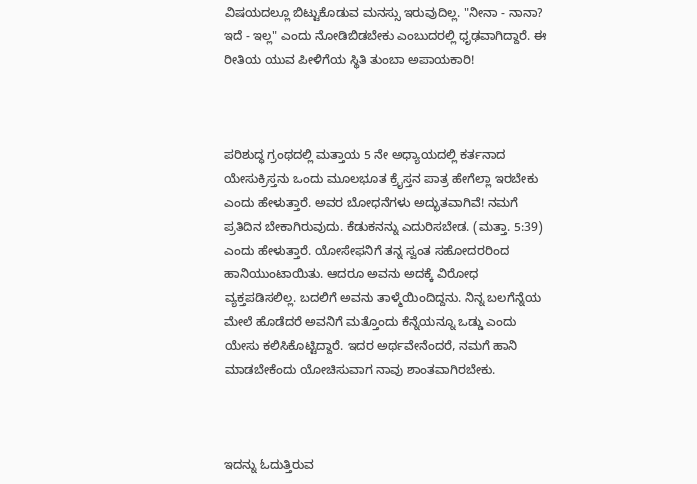ವಿಷಯದಲ್ಲೂ ಬಿಟ್ಟುಕೊಡುವ ಮನಸ್ಸು ಇರುವುದಿಲ್ಲ. "ನೀನಾ - ನಾನಾ? ಇದೆ - ಇಲ್ಲ" ಎಂದು ನೋಡಿಬಿಡಬೇಕು ಎಂಬುದರಲ್ಲಿ ಧೃಢವಾಗಿದ್ದಾರೆ. ಈ ರೀತಿಯ ಯುವ ಪೀಳಿಗೆಯ ಸ್ಥಿತಿ ತುಂಬಾ ಅಪಾಯಕಾರಿ!



ಪರಿಶುದ್ಧ ಗ್ರಂಥದಲ್ಲಿ ಮತ್ತಾಯ 5 ನೇ ಅಧ್ಯಾಯದಲ್ಲಿ ಕರ್ತನಾದ ಯೇಸುಕ್ರಿಸ್ತನು ಒಂದು ಮೂಲಭೂತ ಕ್ರೈಸ್ತನ ಪಾತ್ರ ಹೇಗೆಲ್ಲಾ ಇರಬೇಕು ಎಂದು ಹೇಳುತ್ತಾರೆ. ಅವರ ಬೋಧನೆಗಳು ಅದ್ಭುತವಾಗಿವೆ! ನಮಗೆ ಪ್ರತಿದಿನ ಬೇಕಾಗಿರುವುದು. ಕೆಡುಕನನ್ನು ಎದುರಿಸಬೇಡ. (ಮತ್ತಾ. 5:39) ಎಂದು ಹೇಳುತ್ತಾರೆ. ಯೋಸೇಫನಿಗೆ ತನ್ನ ಸ್ವಂತ ಸಹೋದರರಿಂದ ಹಾನಿಯುಂಟಾಯಿತು. ಆದರೂ ಅವನು ಅದಕ್ಕೆ ವಿರೋಧ ವ್ಯಕ್ತಪಡಿಸಲಿಲ್ಲ. ಬದಲಿಗೆ ಅವನು ತಾಳ್ಮೆಯಿಂದಿದ್ದನು. ನಿನ್ನ ಬಲಗೆನ್ನೆಯ ಮೇಲೆ ಹೊಡೆದರೆ ಅವನಿಗೆ ಮತ್ತೊಂದು ಕೆನ್ನೆಯನ್ನೂ ಒಡ್ಡು ಎಂದು ಯೇಸು ಕಲಿಸಿಕೊಟ್ಟಿದ್ದಾರೆ. ಇದರ ಅರ್ಥವೇನೆಂದರೆ, ನಮಗೆ ಹಾನಿ ಮಾಡಬೇಕೆಂದು ಯೋಚಿಸುವಾಗ ನಾವು ಶಾಂತವಾಗಿರಬೇಕು.



ಇದನ್ನು ಓದುತ್ತಿರುವ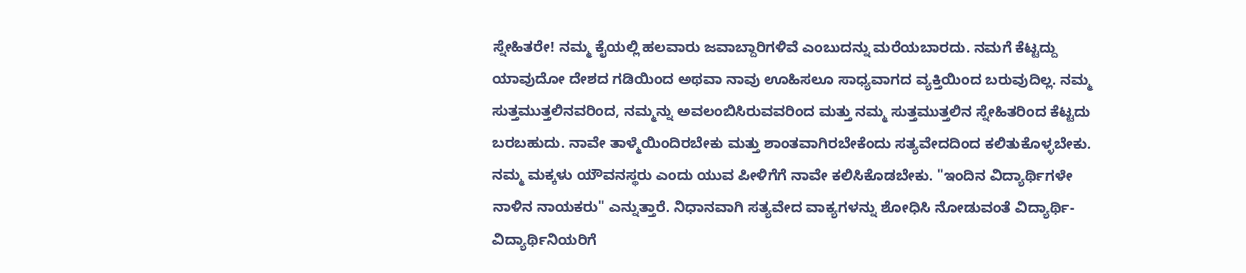ಸ್ನೇಹಿತರೇ! ನಮ್ಮ ಕೈಯಲ್ಲಿ ಹಲವಾರು ಜವಾಬ್ದಾರಿಗಳಿವೆ ಎಂಬುದನ್ನು ಮರೆಯಬಾರದು. ನಮಗೆ ಕೆಟ್ಟದ್ದು ಯಾವುದೋ ದೇಶದ ಗಡಿಯಿಂದ ಅಥವಾ ನಾವು ಊಹಿಸಲೂ ಸಾಧ್ಯವಾಗದ ವ್ಯಕ್ತಿಯಿಂದ ಬರುವುದಿಲ್ಲ. ನಮ್ಮ ಸುತ್ತಮುತ್ತಲಿನವರಿಂದ, ನಮ್ಮನ್ನು ಅವಲಂಬಿಸಿರುವವರಿಂದ ಮತ್ತು ನಮ್ಮ ಸುತ್ತಮುತ್ತಲಿನ ಸ್ನೇಹಿತರಿಂದ ಕೆಟ್ಟದು ಬರಬಹುದು. ನಾವೇ ತಾಳ್ಮೆಯಿಂದಿರಬೇಕು ಮತ್ತು ಶಾಂತವಾಗಿರಬೇಕೆಂದು ಸತ್ಯವೇದದಿಂದ ಕಲಿತುಕೊಳ್ಳಬೇಕು. ನಮ್ಮ ಮಕ್ಕಳು ಯೌವನಸ್ಥರು ಎಂದು ಯುವ ಪೀಳಿಗೆಗೆ ನಾವೇ ಕಲಿಸಿಕೊಡಬೇಕು. "ಇಂದಿನ ವಿದ್ಯಾರ್ಥಿಗಳೇ ನಾಳಿನ ನಾಯಕರು" ಎನ್ನುತ್ತಾರೆ. ನಿಧಾನವಾಗಿ ಸತ್ಯವೇದ ವಾಕ್ಯಗಳನ್ನು ಶೋಧಿಸಿ ನೋಡುವಂತೆ ವಿದ್ಯಾರ್ಥಿ-ವಿದ್ಯಾರ್ಥಿನಿಯರಿಗೆ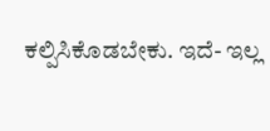ಕಲ್ಪಿಸಿಕೊಡಬೇಕು. ಇದೆ- ಇಲ್ಲ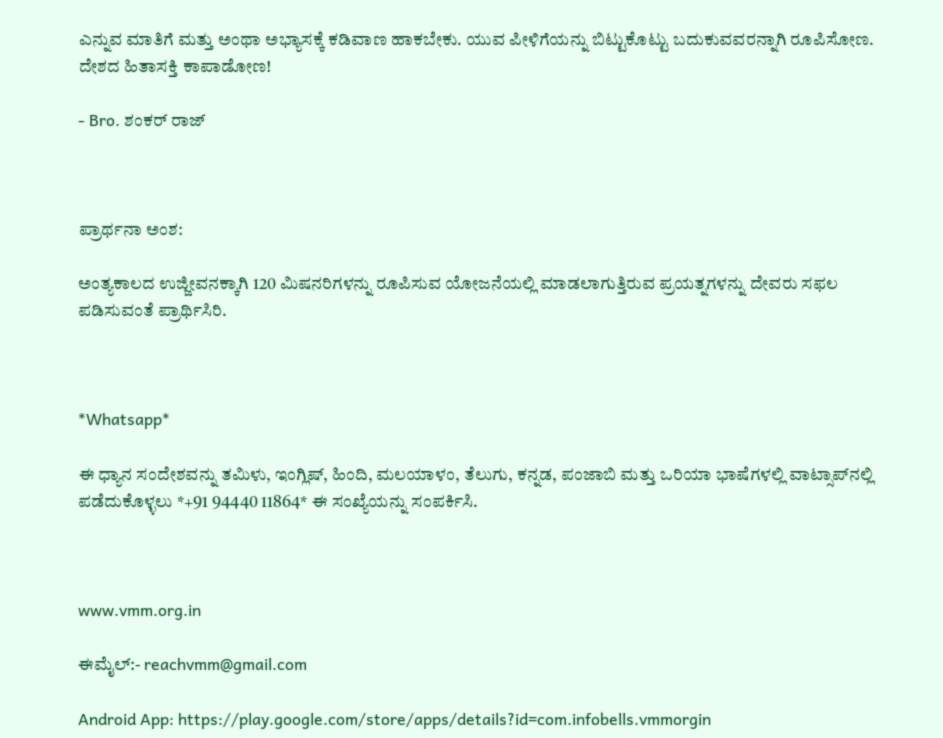ಎನ್ನುವ ಮಾತಿಗೆ ಮತ್ತು ಅಂಥಾ ಅಭ್ಯಾಸಕ್ಕೆ ಕಡಿವಾಣ ಹಾಕಬೇಕು. ಯುವ ಪೀಳಿಗೆಯನ್ನು ಬಿಟ್ಟುಕೊಟ್ಟು ಬದುಕುವವರನ್ನಾಗಿ ರೂಪಿಸೋಣ. ದೇಶದ ಹಿತಾಸಕ್ತಿ ಕಾಪಾಡೋಣ!

- Bro. ಶಂಕರ್ ರಾಜ್



ಪ್ರಾರ್ಥನಾ ಅಂಶ:

ಅಂತ್ಯಕಾಲದ ಉಜ್ಜೀವನಕ್ಕಾಗಿ 120 ಮಿಷನರಿಗಳನ್ನು ರೂಪಿಸುವ ಯೋಜನೆಯಲ್ಲಿ ಮಾಡಲಾಗುತ್ತಿರುವ ಪ್ರಯತ್ನಗಳನ್ನು ದೇವರು ಸಫಲ ಪಡಿಸುವಂತೆ ಪ್ರಾರ್ಥಿಸಿರಿ.



*Whatsapp*

ಈ ಧ್ಯಾನ ಸಂದೇಶವನ್ನು ತಮಿಳು, ಇಂಗ್ಲಿಷ್, ಹಿಂದಿ, ಮಲಯಾಳಂ, ತೆಲುಗು, ಕನ್ನಡ, ಪಂಜಾಬಿ ಮತ್ತು ಒರಿಯಾ ಭಾಷೆಗಳಲ್ಲಿ ವಾಟ್ಸಾಪ್‌ನಲ್ಲಿ ಪಡೆದುಕೊಳ್ಳಲು *+91 94440 11864* ಈ ಸಂಖ್ಯೆಯನ್ನು ಸಂಪರ್ಕಿಸಿ.



www.vmm.org.in

ಈಮೈಲ್:- reachvmm@gmail.com

Android App: https://play.google.com/store/apps/details?id=com.infobells.vmmorgin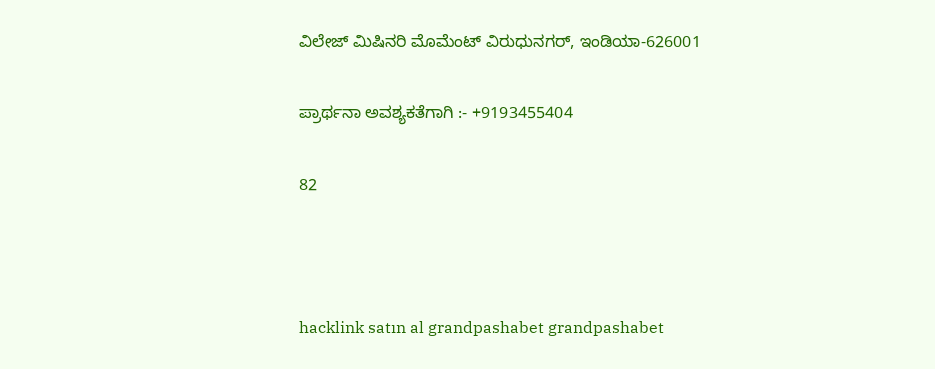ವಿಲೇಜ್ ಮಿಷಿನರಿ ಮೊಮೆಂಟ್ ವಿರುಧುನಗರ್, ಇಂಡಿಯಾ-626001

ಪ್ರಾರ್ಥನಾ ಅವಶ್ಯಕತೆಗಾಗಿ :- +9193455404

82



hacklink satın al grandpashabet grandpashabet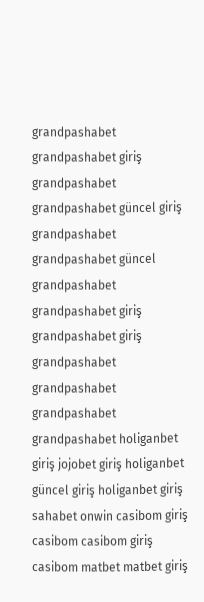grandpashabet grandpashabet giriş grandpashabet grandpashabet güncel giriş grandpashabet grandpashabet güncel grandpashabet grandpashabet giriş grandpashabet giriş grandpashabet grandpashabet grandpashabet grandpashabet holiganbet giriş jojobet giriş holiganbet güncel giriş holiganbet giriş sahabet onwin casibom giriş casibom casibom giriş casibom matbet matbet giriş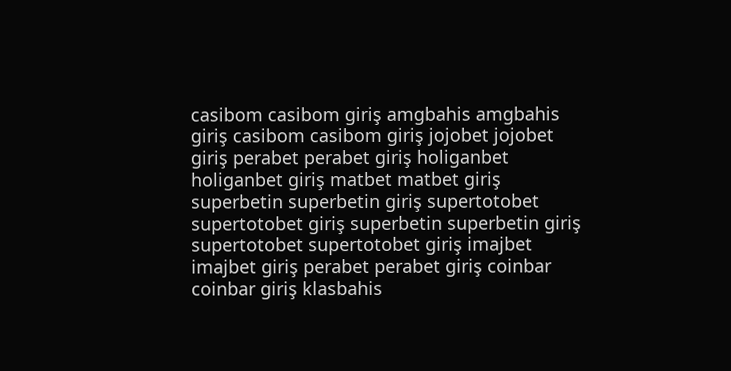casibom casibom giriş amgbahis amgbahis giriş casibom casibom giriş jojobet jojobet giriş perabet perabet giriş holiganbet holiganbet giriş matbet matbet giriş superbetin superbetin giriş supertotobet supertotobet giriş superbetin superbetin giriş supertotobet supertotobet giriş imajbet imajbet giriş perabet perabet giriş coinbar coinbar giriş klasbahis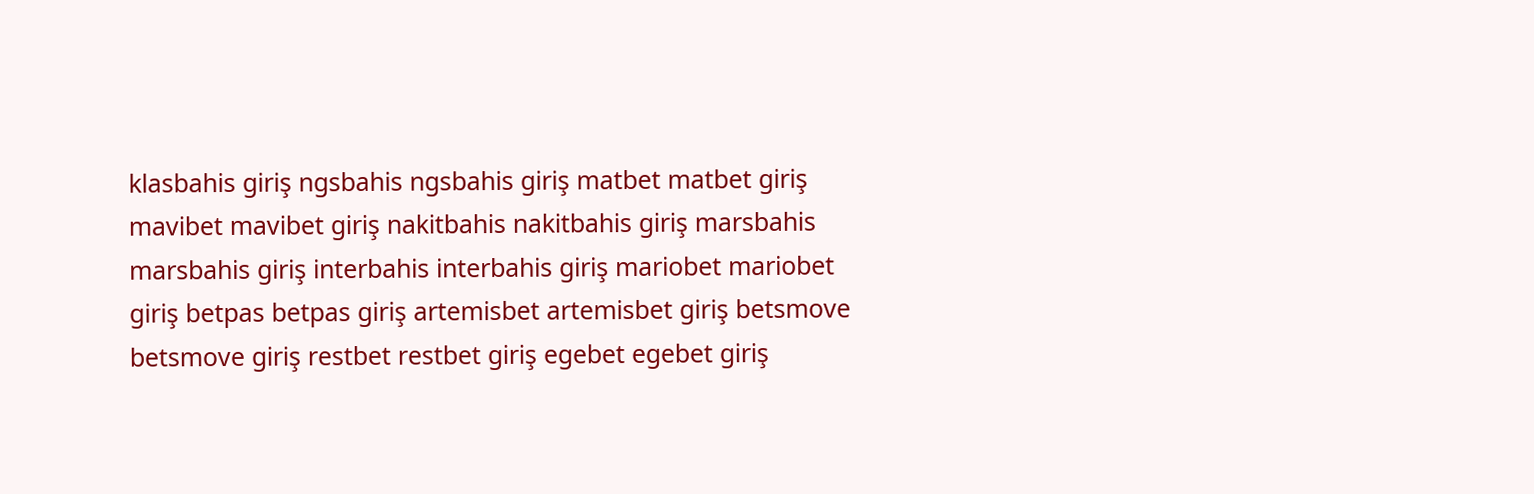klasbahis giriş ngsbahis ngsbahis giriş matbet matbet giriş mavibet mavibet giriş nakitbahis nakitbahis giriş marsbahis marsbahis giriş interbahis interbahis giriş mariobet mariobet giriş betpas betpas giriş artemisbet artemisbet giriş betsmove betsmove giriş restbet restbet giriş egebet egebet giriş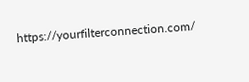https://yourfilterconnection.com/